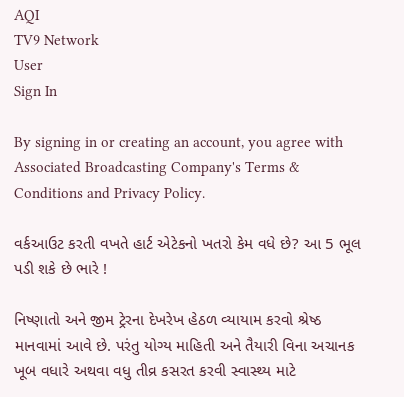AQI
TV9 Network
User
Sign In

By signing in or creating an account, you agree with Associated Broadcasting Company's Terms & Conditions and Privacy Policy.

વર્કઆઉટ કરતી વખતે હાર્ટ એટેકનો ખતરો કેમ વધે છે? આ 5 ભૂલ પડી શકે છે ભારે !

નિષ્ણાતો અને જીમ ટ્રેરના દેખરેખ હેઠળ વ્યાયામ કરવો શ્રેષ્ઠ માનવામાં આવે છે. પરંતુ યોગ્ય માહિતી અને તૈયારી વિના અચાનક ખૂબ વધારે અથવા વધુ તીવ્ર કસરત કરવી સ્વાસ્થ્ય માટે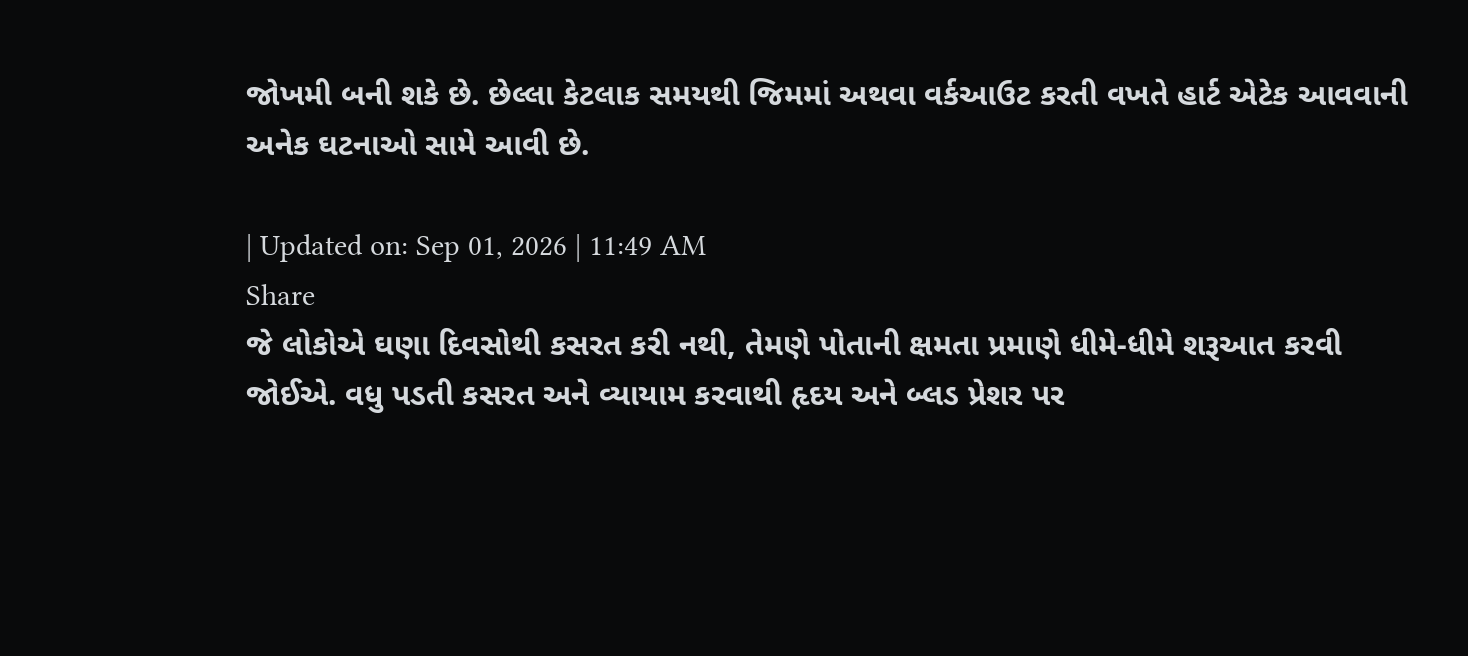જોખમી બની શકે છે. છેલ્લા કેટલાક સમયથી જિમમાં અથવા વર્કઆઉટ કરતી વખતે હાર્ટ એટેક આવવાની અનેક ઘટનાઓ સામે આવી છે.

| Updated on: Sep 01, 2026 | 11:49 AM
Share
જે લોકોએ ઘણા દિવસોથી કસરત કરી નથી, તેમણે પોતાની ક્ષમતા પ્રમાણે ધીમે-ધીમે શરૂઆત કરવી જોઈએ. વધુ પડતી કસરત અને વ્યાયામ કરવાથી હૃદય અને બ્લડ પ્રેશર પર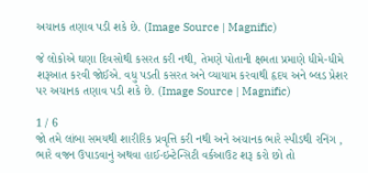અચાનક તણાવ પડી શકે છે. (Image Source | Magnific)

જે લોકોએ ઘણા દિવસોથી કસરત કરી નથી, તેમણે પોતાની ક્ષમતા પ્રમાણે ધીમે-ધીમે શરૂઆત કરવી જોઈએ. વધુ પડતી કસરત અને વ્યાયામ કરવાથી હૃદય અને બ્લડ પ્રેશર પર અચાનક તણાવ પડી શકે છે. (Image Source | Magnific)

1 / 6
જો તમે લાંબા સમયથી શારીરિક પ્રવૃત્તિ કરી નથી અને અચાનક ભારે સ્પીડથી રનિંગ , ભારે વજન ઉપાડવાનું અથવા હાઈ-ઇન્ટેન્સિટી વર્કઆઉટ શરૂ કરો છો તો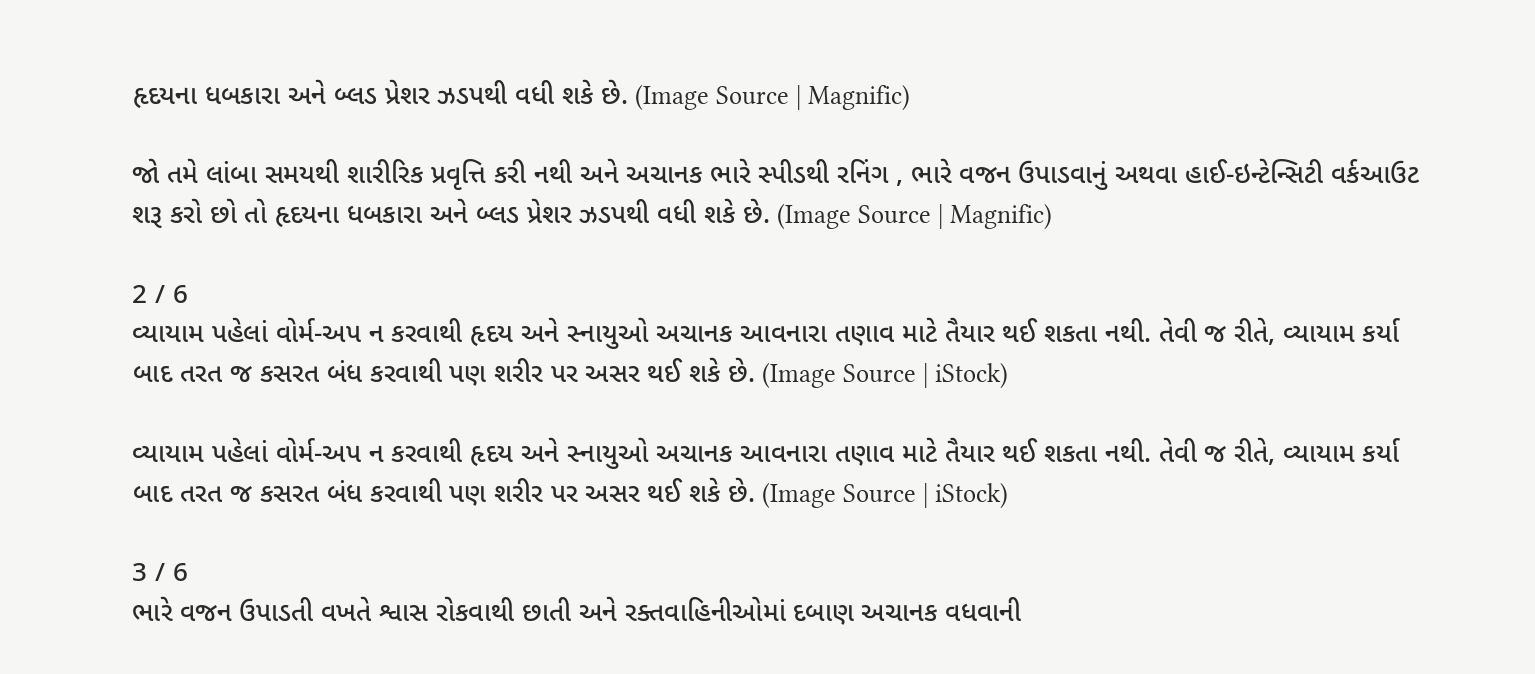હૃદયના ધબકારા અને બ્લડ પ્રેશર ઝડપથી વધી શકે છે. (Image Source | Magnific)

જો તમે લાંબા સમયથી શારીરિક પ્રવૃત્તિ કરી નથી અને અચાનક ભારે સ્પીડથી રનિંગ , ભારે વજન ઉપાડવાનું અથવા હાઈ-ઇન્ટેન્સિટી વર્કઆઉટ શરૂ કરો છો તો હૃદયના ધબકારા અને બ્લડ પ્રેશર ઝડપથી વધી શકે છે. (Image Source | Magnific)

2 / 6
વ્યાયામ પહેલાં વોર્મ-અપ ન કરવાથી હૃદય અને સ્નાયુઓ અચાનક આવનારા તણાવ માટે તૈયાર થઈ શકતા નથી. તેવી જ રીતે, વ્યાયામ કર્યા બાદ તરત જ કસરત બંધ કરવાથી પણ શરીર પર અસર થઈ શકે છે. (Image Source | iStock)

વ્યાયામ પહેલાં વોર્મ-અપ ન કરવાથી હૃદય અને સ્નાયુઓ અચાનક આવનારા તણાવ માટે તૈયાર થઈ શકતા નથી. તેવી જ રીતે, વ્યાયામ કર્યા બાદ તરત જ કસરત બંધ કરવાથી પણ શરીર પર અસર થઈ શકે છે. (Image Source | iStock)

3 / 6
ભારે વજન ઉપાડતી વખતે શ્વાસ રોકવાથી છાતી અને રક્તવાહિનીઓમાં દબાણ અચાનક વધવાની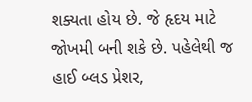શક્યતા હોય છે. જે હૃદય માટે જોખમી બની શકે છે. પહેલેથી જ હાઈ બ્લડ પ્રેશર,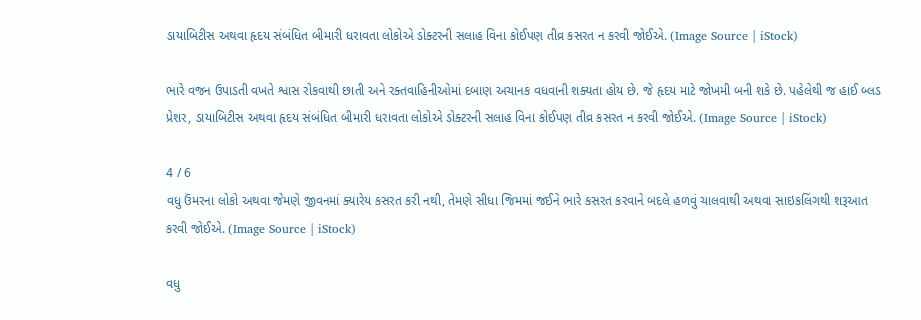ડાયાબિટીસ અથવા હૃદય સંબંધિત બીમારી ધરાવતા લોકોએ ડોક્ટરની સલાહ વિના કોઈપણ તીવ્ર કસરત ન કરવી જોઈએ. (Image Source | iStock)

ભારે વજન ઉપાડતી વખતે શ્વાસ રોકવાથી છાતી અને રક્તવાહિનીઓમાં દબાણ અચાનક વધવાની શક્યતા હોય છે. જે હૃદય માટે જોખમી બની શકે છે. પહેલેથી જ હાઈ બ્લડ પ્રેશર, ડાયાબિટીસ અથવા હૃદય સંબંધિત બીમારી ધરાવતા લોકોએ ડોક્ટરની સલાહ વિના કોઈપણ તીવ્ર કસરત ન કરવી જોઈએ. (Image Source | iStock)

4 / 6
વધુ ઉંમરના લોકો અથવા જેમણે જીવનમાં ક્યારેય કસરત કરી નથી, તેમણે સીધા જિમમાં જઈને ભારે કસરત કરવાને બદલે હળવું ચાલવાથી અથવા સાઇકલિંગથી શરૂઆત કરવી જોઈએ. (Image Source | iStock)

વધુ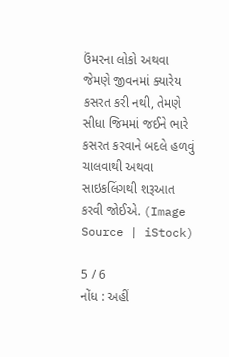ઉંમરના લોકો અથવા જેમણે જીવનમાં ક્યારેય કસરત કરી નથી, તેમણે સીધા જિમમાં જઈને ભારે કસરત કરવાને બદલે હળવું ચાલવાથી અથવા સાઇકલિંગથી શરૂઆત કરવી જોઈએ. (Image Source | iStock)

5 / 6
નોંધ : અહીં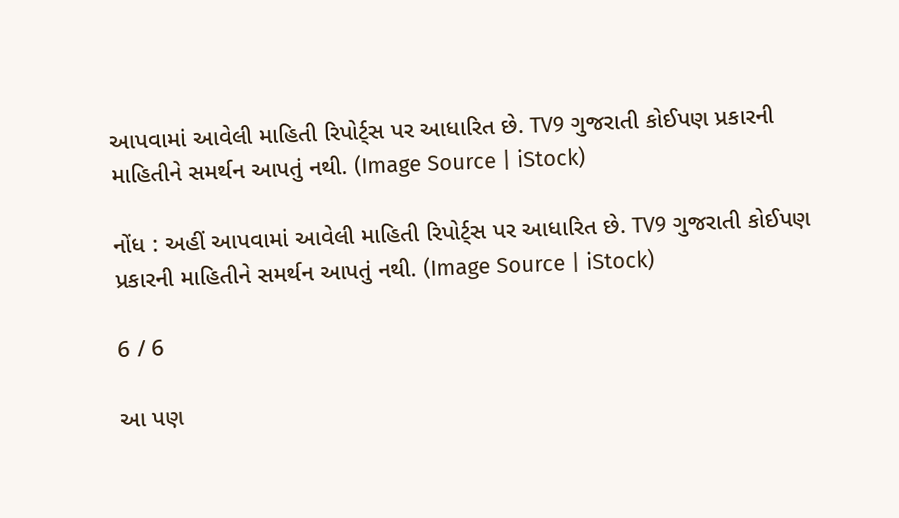આપવામાં આવેલી માહિતી રિપોર્ટ્સ પર આધારિત છે. TV9 ગુજરાતી કોઈપણ પ્રકારની માહિતીને સમર્થન આપતું નથી. (Image Source | iStock)

નોંધ : અહીં આપવામાં આવેલી માહિતી રિપોર્ટ્સ પર આધારિત છે. TV9 ગુજરાતી કોઈપણ પ્રકારની માહિતીને સમર્થન આપતું નથી. (Image Source | iStock)

6 / 6

આ પણ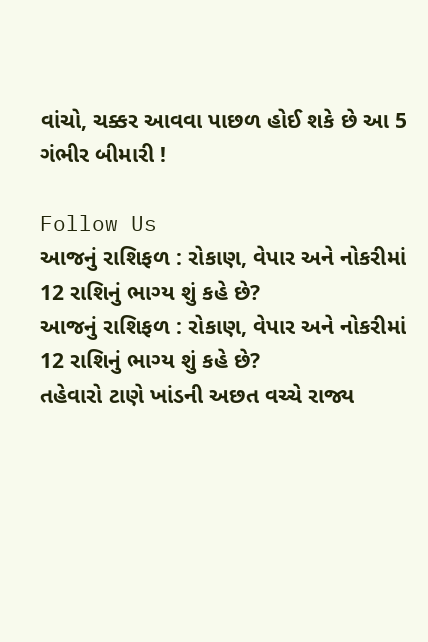વાંચો, ચક્કર આવવા પાછળ હોઈ શકે છે આ 5 ગંભીર બીમારી !

Follow Us
આજનું રાશિફળ : રોકાણ, વેપાર અને નોકરીમાં 12 રાશિનું ભાગ્ય શું કહે છે?
આજનું રાશિફળ : રોકાણ, વેપાર અને નોકરીમાં 12 રાશિનું ભાગ્ય શું કહે છે?
તહેવારો ટાણે ખાંડની અછત વચ્ચે રાજ્ય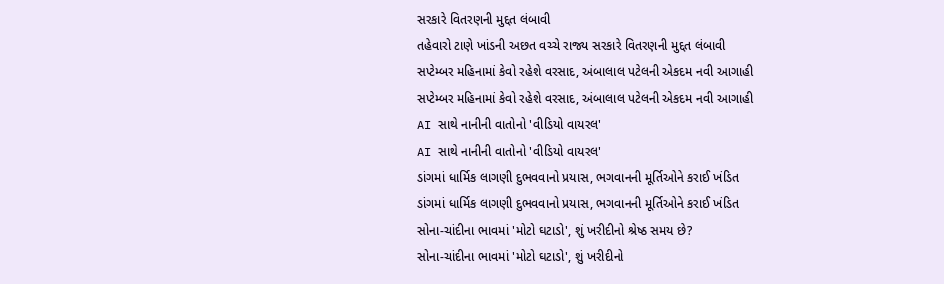સરકારે વિતરણની મુદ્દત લંબાવી
તહેવારો ટાણે ખાંડની અછત વચ્ચે રાજ્ય સરકારે વિતરણની મુદ્દત લંબાવી
સપ્ટેમ્બર મહિનામાં કેવો રહેશે વરસાદ, અંબાલાલ પટેલની એકદમ નવી આગાહી
સપ્ટેમ્બર મહિનામાં કેવો રહેશે વરસાદ, અંબાલાલ પટેલની એકદમ નવી આગાહી
AI સાથે નાનીની વાતોનો 'વીડિયો વાયરલ'
AI સાથે નાનીની વાતોનો 'વીડિયો વાયરલ'
ડાંગમાં ધાર્મિક લાગણી દુભવવાનો પ્રયાસ, ભગવાનની મૂર્તિઓને કરાઈ ખંડિત
ડાંગમાં ધાર્મિક લાગણી દુભવવાનો પ્રયાસ, ભગવાનની મૂર્તિઓને કરાઈ ખંડિત
સોના-ચાંદીના ભાવમાં 'મોટો ઘટાડો', શું ખરીદીનો શ્રેષ્ઠ સમય છે?
સોના-ચાંદીના ભાવમાં 'મોટો ઘટાડો', શું ખરીદીનો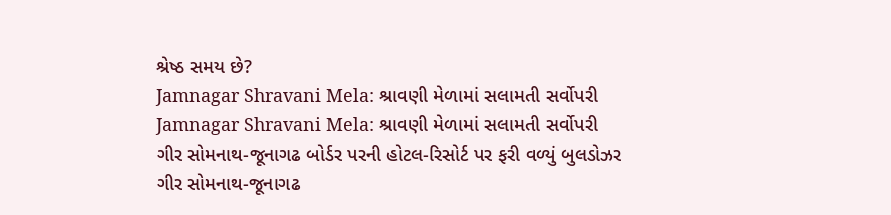શ્રેષ્ઠ સમય છે?
Jamnagar Shravani Mela: શ્રાવણી મેળામાં સલામતી સર્વોપરી
Jamnagar Shravani Mela: શ્રાવણી મેળામાં સલામતી સર્વોપરી
ગીર સોમનાથ-જૂનાગઢ બોર્ડર પરની હોટલ-રિસોર્ટ પર ફરી વળ્યું બુલડોઝર
ગીર સોમનાથ-જૂનાગઢ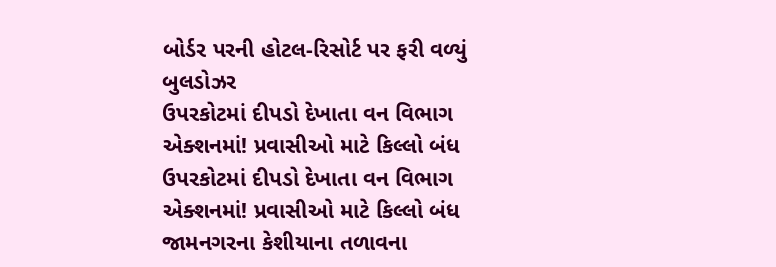બોર્ડર પરની હોટલ-રિસોર્ટ પર ફરી વળ્યું બુલડોઝર
ઉપરકોટમાં દીપડો દેખાતા વન વિભાગ એક્શનમાં! પ્રવાસીઓ માટે કિલ્લો બંધ
ઉપરકોટમાં દીપડો દેખાતા વન વિભાગ એક્શનમાં! પ્રવાસીઓ માટે કિલ્લો બંધ
જામનગરના કેશીયાના તળાવના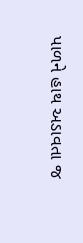પાળને હાથ અડાવતા જ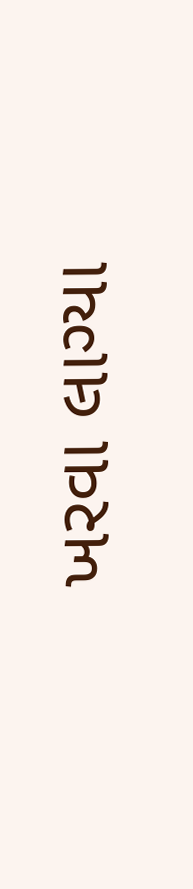ખરવા લાગ્યા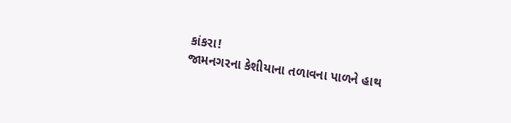કાંકરા!
જામનગરના કેશીયાના તળાવના પાળને હાથ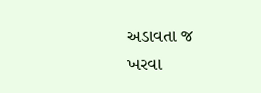અડાવતા જ ખરવા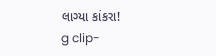લાગ્યા કાંકરા!
g clip-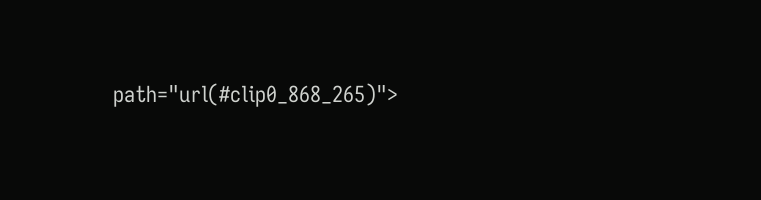path="url(#clip0_868_265)">